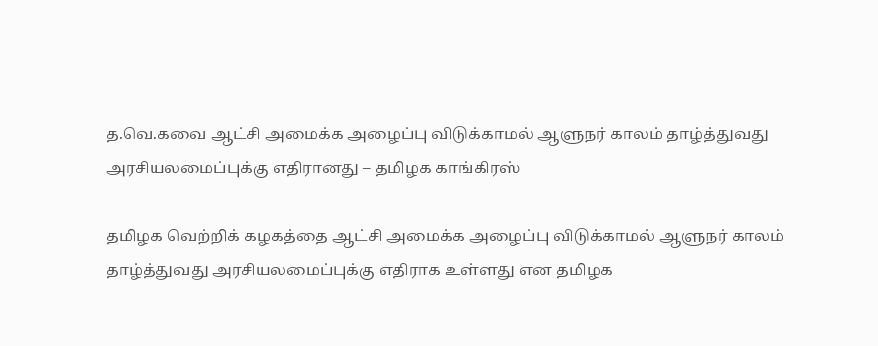த.வெ.கவை ஆட்சி அமைக்க அழைப்பு விடுக்காமல் ஆளுநர் காலம் தாழ்த்துவது அரசியலமைப்புக்கு எதிரானது – தமிழக காங்கிரஸ்

தமிழக வெற்றிக் கழகத்தை ஆட்சி அமைக்க அழைப்பு விடுக்காமல் ஆளுநர் காலம் தாழ்த்துவது அரசியலமைப்புக்கு எதிராக உள்ளது என தமிழக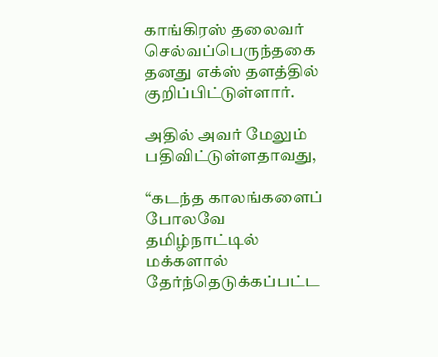காங்கிரஸ் தலைவர் செல்வப்பெருந்தகை தனது எக்ஸ் தளத்தில் குறிப்பிட்டுள்ளார்.

அதில் அவர் மேலும் பதிவிட்டுள்ளதாவது,

“கடந்த காலங்களைப் போலவே தமிழ்நாட்டில் மக்களால் தேர்ந்தெடுக்கப்பட்ட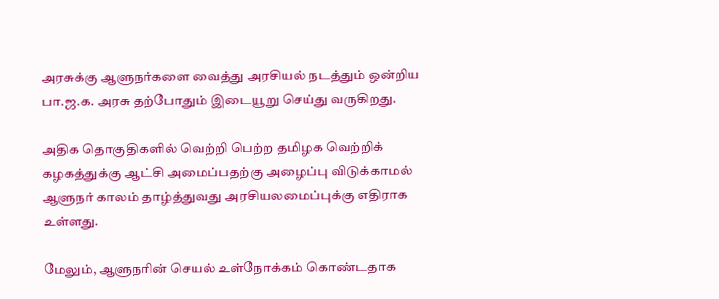அரசுக்கு ஆளுநர்களை வைத்து அரசியல் நடத்தும் ஒன்றிய பா.ஜ.க. அரசு தற்போதும் இடையூறு செய்து வருகிறது.

அதிக தொகுதிகளில் வெற்றி பெற்ற தமிழக வெற்றிக் கழகத்துக்கு ஆட்சி அமைப்பதற்கு அழைப்பு விடுக்காமல் ஆளுநர் காலம் தாழ்த்துவது அரசியலமைப்புக்கு எதிராக உள்ளது.

மேலும், ஆளுநரின் செயல் உள்நோக்கம் கொண்டதாக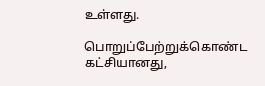உள்ளது.

பொறுப்பேற்றுக்கொண்ட கட்சியானது,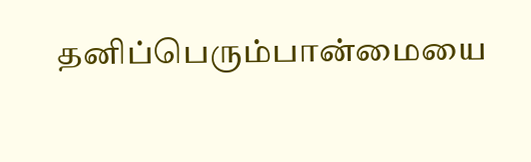தனிப்பெரும்பான்மையை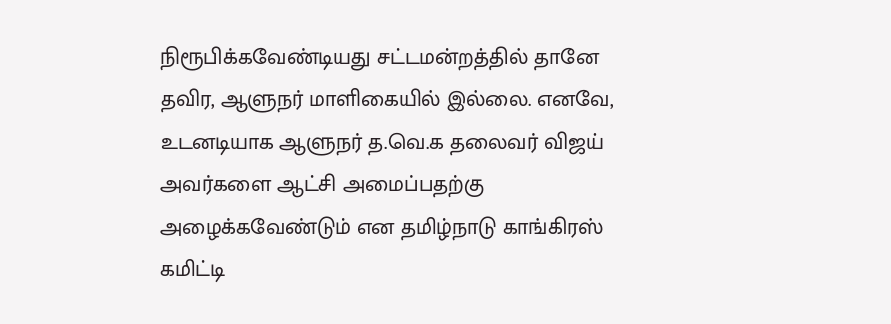நிரூபிக்கவேண்டியது சட்டமன்றத்தில் தானே தவிர, ஆளுநர் மாளிகையில் இல்லை. எனவே, உடனடியாக ஆளுநர் த.வெ.க தலைவர் விஜய் அவர்களை ஆட்சி அமைப்பதற்கு அழைக்கவேண்டும் என தமிழ்நாடு காங்கிரஸ் கமிட்டி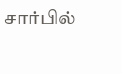சார்பில்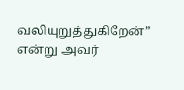வலியுறுத்துகிறேன்” என்று அவர்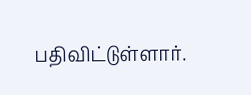பதிவிட்டுள்ளார்.